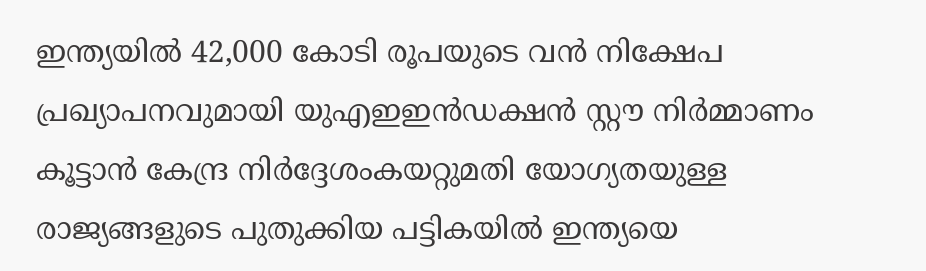ഇന്ത്യയിൽ 42,000 കോടി രൂപയുടെ വൻ നിക്ഷേപ പ്രഖ്യാപനവുമായി യുഎഇഇന്‍ഡക്ഷന്‍ സ്റ്റൗ നിര്‍മ്മാണം കൂട്ടാന്‍ കേന്ദ്ര നിര്‍ദ്ദേശംകയറ്റുമതി യോഗ്യതയുള്ള രാജ്യങ്ങളുടെ പുതുക്കിയ പട്ടികയില്‍ ഇന്ത്യയെ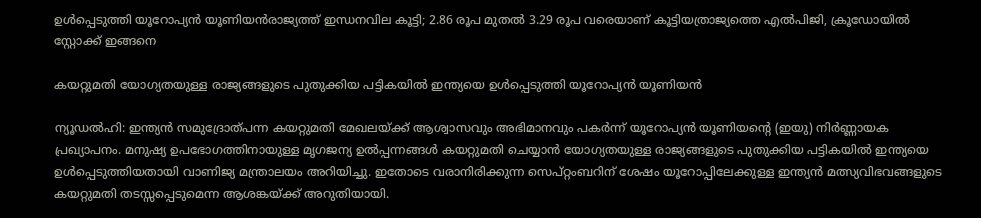ഉള്‍പ്പെടുത്തി യൂറോപ്യന്‍ യൂണിയൻരാജ്യത്ത് ഇന്ധനവില കൂട്ടി; 2.86 രൂപ മുതൽ 3.29 രൂപ വരെയാണ് കൂട്ടിയത്രാജ്യത്തെ എൽപിജി, ക്രൂഡോയിൽ സ്റ്റോക്ക് ഇങ്ങനെ

കയറ്റുമതി യോഗ്യതയുള്ള രാജ്യങ്ങളുടെ പുതുക്കിയ പട്ടികയില്‍ ഇന്ത്യയെ ഉള്‍പ്പെടുത്തി യൂറോപ്യന്‍ യൂണിയൻ

ന്യൂഡൽഹി: ഇന്ത്യന്‍ സമുദ്രോത്പന്ന കയറ്റുമതി മേഖലയ്ക്ക് ആശ്വാസവും അഭിമാനവും പകര്‍ന്ന് യൂറോപ്യന്‍ യൂണിയന്റെ (ഇയു) നിര്‍ണ്ണായക പ്രഖ്യാപനം. മനുഷ്യ ഉപഭോഗത്തിനായുള്ള മൃഗജന്യ ഉല്‍പ്പന്നങ്ങള്‍ കയറ്റുമതി ചെയ്യാന്‍ യോഗ്യതയുള്ള രാജ്യങ്ങളുടെ പുതുക്കിയ പട്ടികയില്‍ ഇന്ത്യയെ ഉള്‍പ്പെടുത്തിയതായി വാണിജ്യ മന്ത്രാലയം അറിയിച്ചു. ഇതോടെ വരാനിരിക്കുന്ന സെപ്റ്റംബറിന് ശേഷം യൂറോപ്പിലേക്കുള്ള ഇന്ത്യന്‍ മത്സ്യവിഭവങ്ങളുടെ കയറ്റുമതി തടസ്സപ്പെടുമെന്ന ആശങ്കയ്ക്ക് അറുതിയായി.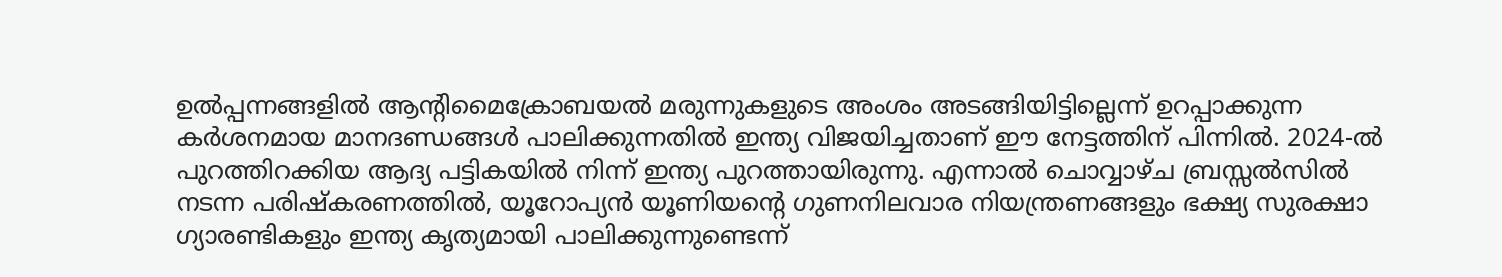ഉല്‍പ്പന്നങ്ങളില്‍ ആന്റിമൈക്രോബയല്‍ മരുന്നുകളുടെ അംശം അടങ്ങിയിട്ടില്ലെന്ന് ഉറപ്പാക്കുന്ന കര്‍ശനമായ മാനദണ്ഡങ്ങള്‍ പാലിക്കുന്നതില്‍ ഇന്ത്യ വിജയിച്ചതാണ് ഈ നേട്ടത്തിന് പിന്നില്‍. 2024-ല്‍ പുറത്തിറക്കിയ ആദ്യ പട്ടികയില്‍ നിന്ന് ഇന്ത്യ പുറത്തായിരുന്നു. എന്നാല്‍ ചൊവ്വാഴ്ച ബ്രസ്സല്‍സില്‍ നടന്ന പരിഷ്‌കരണത്തില്‍, യൂറോപ്യന്‍ യൂണിയന്റെ ഗുണനിലവാര നിയന്ത്രണങ്ങളും ഭക്ഷ്യ സുരക്ഷാ ഗ്യാരണ്ടികളും ഇന്ത്യ കൃത്യമായി പാലിക്കുന്നുണ്ടെന്ന്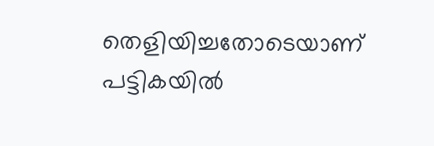തെളിയിച്ചതോടെയാണ് പട്ടികയില്‍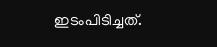ഇടംപിടിച്ചത്.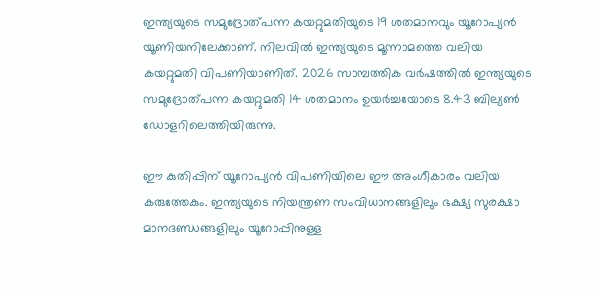ഇന്ത്യയുടെ സമുദ്രോത്പന്ന കയറ്റുമതിയുടെ 19 ശതമാനവും യൂറോപ്യന്‍ യൂണിയനിലേക്കാണ്. നിലവില്‍ ഇന്ത്യയുടെ മൂന്നാമത്തെ വലിയ കയറ്റുമതി വിപണിയാണിത്. 2026 സാമ്പത്തിക വര്‍ഷത്തില്‍ ഇന്ത്യയുടെ സമുദ്രോത്പന്ന കയറ്റുമതി 14 ശതമാനം ഉയര്‍ച്ചയോടെ 8.43 ബില്യണ്‍ ഡോളറിലെത്തിയിരുന്നു.

ഈ കുതിപ്പിന് യൂറോപ്യന്‍ വിപണിയിലെ ഈ അംഗീകാരം വലിയ കരുത്തേകും. ഇന്ത്യയുടെ നിയന്ത്രണ സംവിധാനങ്ങളിലും ഭക്ഷ്യ സുരക്ഷാ മാനദണ്ഡങ്ങളിലും യൂറോപ്പിനുള്ള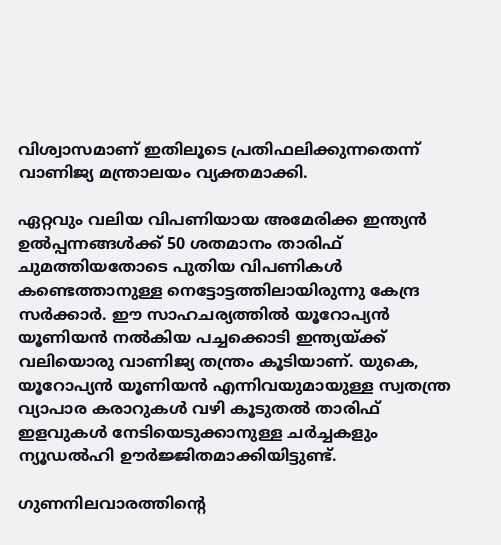വിശ്വാസമാണ് ഇതിലൂടെ പ്രതിഫലിക്കുന്നതെന്ന് വാണിജ്യ മന്ത്രാലയം വ്യക്തമാക്കി.

ഏറ്റവും വലിയ വിപണിയായ അമേരിക്ക ഇന്ത്യന്‍ ഉല്‍പ്പന്നങ്ങള്‍ക്ക് 50 ശതമാനം താരിഫ് ചുമത്തിയതോടെ പുതിയ വിപണികള്‍ കണ്ടെത്താനുള്ള നെട്ടോട്ടത്തിലായിരുന്നു കേന്ദ്ര സര്‍ക്കാര്‍. ഈ സാഹചര്യത്തില്‍ യൂറോപ്യന്‍ യൂണിയന്‍ നല്‍കിയ പച്ചക്കൊടി ഇന്ത്യയ്ക്ക് വലിയൊരു വാണിജ്യ തന്ത്രം കൂടിയാണ്. യുകെ, യൂറോപ്യന്‍ യൂണിയന്‍ എന്നിവയുമായുള്ള സ്വതന്ത്ര വ്യാപാര കരാറുകള്‍ വഴി കൂടുതല്‍ താരിഫ് ഇളവുകള്‍ നേടിയെടുക്കാനുള്ള ചര്‍ച്ചകളും ന്യൂഡല്‍ഹി ഊര്‍ജ്ജിതമാക്കിയിട്ടുണ്ട്.

ഗുണനിലവാരത്തിന്റെ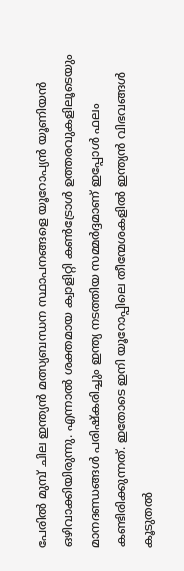പേരില്‍ മുമ്പ് ചില ഇന്ത്യന്‍ മത്സ്യബന്ധന സ്ഥാപനങ്ങളെ യൂറോപ്യന്‍ യൂണിയന്‍ ഒഴിവാക്കിയിരുന്നു. എന്നാല്‍ ശക്തമായ ക്വാളിറ്റി കണ്‍ട്രോള്‍ ഉത്തരവുകളിലൂടെയും മാനദണ്ഡങ്ങള്‍ പരിഷ്‌കരിച്ചും ഇന്ത്യ നടത്തിയ സമ്മര്‍ദ്ദമാണ് ഇപ്പോള്‍ ഫലം കണ്ടിരിക്കുന്നത്. ഇതോടെ ഇനി യൂറോപ്പിലെ തീന്മേശകളില്‍ ഇന്ത്യന്‍ വിഭവങ്ങള്‍ കൂടുതല്‍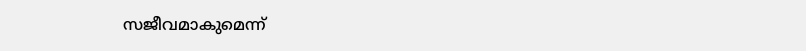സജീവമാകുമെന്ന്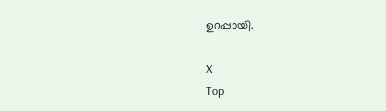ഉറപ്പായി.

X
Top